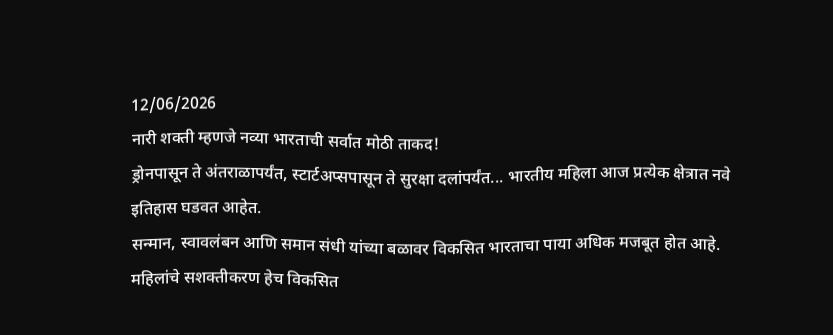12/06/2026
नारी शक्ती म्हणजे नव्या भारताची सर्वात मोठी ताकद!
ड्रोनपासून ते अंतराळापर्यंत, स्टार्टअप्सपासून ते सुरक्षा दलांपर्यंत... भारतीय महिला आज प्रत्येक क्षेत्रात नवे इतिहास घडवत आहेत.
सन्मान, स्वावलंबन आणि समान संधी यांच्या बळावर विकसित भारताचा पाया अधिक मजबूत होत आहे.
महिलांचे सशक्तीकरण हेच विकसित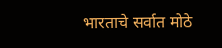भारताचे सर्वात मोठे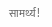सामर्थ्य!